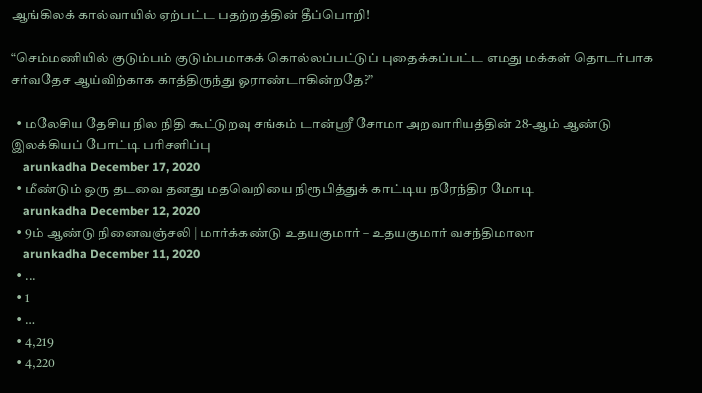ஆங்கிலக் கால்வாயில் ஏற்பட்ட பதற்றத்தின் தீப்பொறி!

“செம்மணியில் குடும்பம் குடும்பமாகக் கொல்லப்பட்டுப் புதைக்கப்பட்ட எமது மக்கள் தொடர்பாக சர்வதேச ஆய்விற்காக காத்திருந்து ஓராண்டாகின்றதே?”

  • மலேசிய தேசிய நில நிதி கூட்டுறவு சங்கம் டான்ஸ்ரீ சோமா அறவாரியத்தின் 28-ஆம் ஆண்டு இலக்கியப் போட்டி பரிசளிப்பு
    arunkadha December 17, 2020
  • மீண்டும் ஒரு தடவை தனது மதவெறியை நிரூபித்துக் காட்டிய நரேந்திர மோடி
    arunkadha December 12, 2020
  • 9ம் ஆண்டு நினைவஞ்சலி | மார்க்கண்டு உதயகுமார் – உதயகுமார் வசந்திமாலா
    arunkadha December 11, 2020
  • ...
  • 1
  • …
  • 4,219
  • 4,220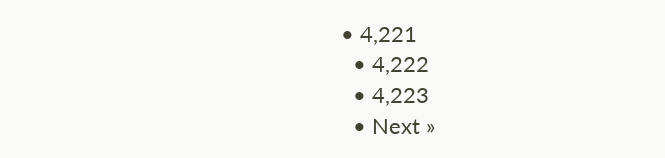• 4,221
  • 4,222
  • 4,223
  • Next »